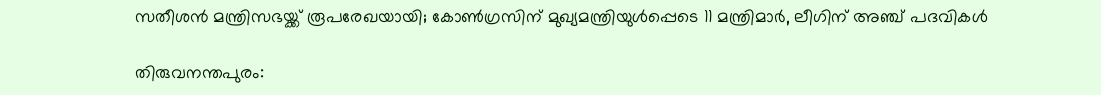സതീശൻ മന്ത്രിസഭയ്ക്ക് രൂപരേഖയായി; കോൺഗ്രസിന് മുഖ്യമന്ത്രിയുൾപ്പെടെ 11 മന്ത്രിമാർ, ലീഗിന് അഞ്ച് പദവികൾ

തിരുവനന്തപുരം: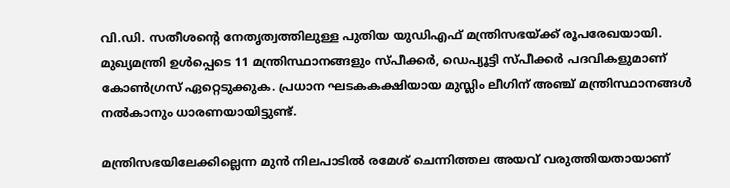വി.ഡി. സതീശന്റെ നേതൃത്വത്തിലുള്ള പുതിയ യുഡിഎഫ് മന്ത്രിസഭയ്ക്ക് രൂപരേഖയായി. മുഖ്യമന്ത്രി ഉൾപ്പെടെ 11 മന്ത്രിസ്ഥാനങ്ങളും സ്പീക്കർ, ഡെപ്യൂട്ടി സ്പീക്കർ പദവികളുമാണ് കോൺഗ്രസ് ഏറ്റെടുക്കുക. പ്രധാന ഘടകകക്ഷിയായ മുസ്ലിം ലീഗിന് അഞ്ച് മന്ത്രിസ്ഥാനങ്ങൾ നൽകാനും ധാരണയായിട്ടുണ്ട്.

മന്ത്രിസഭയിലേക്കില്ലെന്ന മുൻ നിലപാടിൽ രമേശ് ചെന്നിത്തല അയവ് വരുത്തിയതായാണ്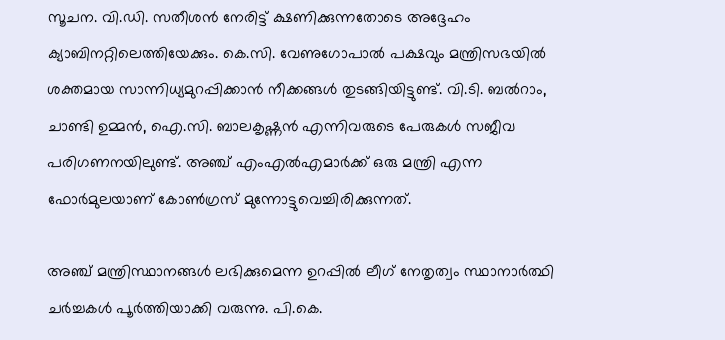സൂചന. വി.ഡി. സതീശൻ നേരിട്ട് ക്ഷണിക്കുന്നതോടെ അദ്ദേഹം ക്യാബിനറ്റിലെത്തിയേക്കും. കെ.സി. വേണുഗോപാൽ പക്ഷവും മന്ത്രിസഭയിൽ ശക്തമായ സാന്നിധ്യമുറപ്പിക്കാൻ നീക്കങ്ങൾ തുടങ്ങിയിട്ടുണ്ട്. വി.ടി. ബൽറാം, ചാണ്ടി ഉമ്മൻ, ഐ.സി. ബാലകൃഷ്ണൻ എന്നിവരുടെ പേരുകൾ സജീവ പരിഗണനയിലുണ്ട്. അഞ്ച് എംഎൽഎമാർക്ക് ഒരു മന്ത്രി എന്ന ഫോർമുലയാണ് കോൺഗ്രസ് മുന്നോട്ടുവെച്ചിരിക്കുന്നത്.

അഞ്ച് മന്ത്രിസ്ഥാനങ്ങൾ ലഭിക്കുമെന്ന ഉറപ്പിൽ ലീഗ് നേതൃത്വം സ്ഥാനാർത്ഥി ചർച്ചകൾ പൂർത്തിയാക്കി വരുന്നു. പി.കെ.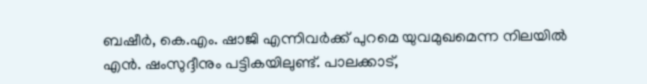ബഷീർ, കെ.എം. ഷാജി എന്നിവർക്ക് പുറമെ യുവമുഖമെന്ന നിലയിൽ എൻ. ഷംസുദ്ദീനും പട്ടികയിലുണ്ട്. പാലക്കാട്,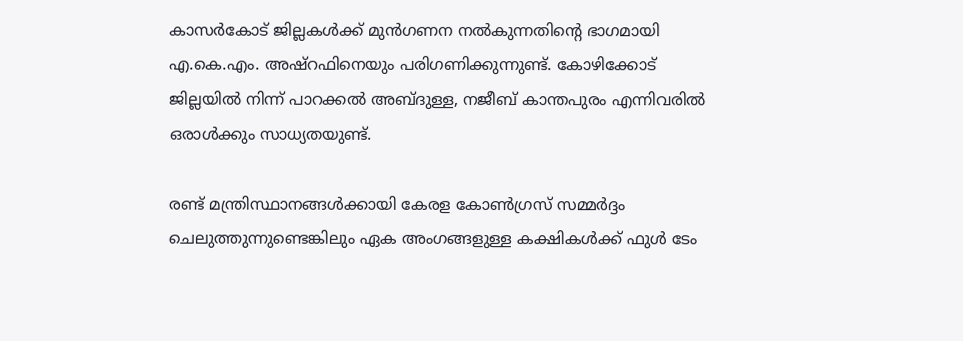കാസർകോട് ജില്ലകൾക്ക് മുൻഗണന നൽകുന്നതിന്റെ ഭാഗമായി എ.കെ.എം. അഷ്റഫിനെയും പരിഗണിക്കുന്നുണ്ട്. കോഴിക്കോട് ജില്ലയിൽ നിന്ന് പാറക്കൽ അബ്ദുള്ള, നജീബ് കാന്തപുരം എന്നിവരിൽ ഒരാൾക്കും സാധ്യതയുണ്ട്.

രണ്ട് മന്ത്രിസ്ഥാനങ്ങൾക്കായി കേരള കോൺഗ്രസ് സമ്മർദ്ദം ചെലുത്തുന്നുണ്ടെങ്കിലും ഏക അംഗങ്ങളുള്ള കക്ഷികൾക്ക് ഫുൾ ടേം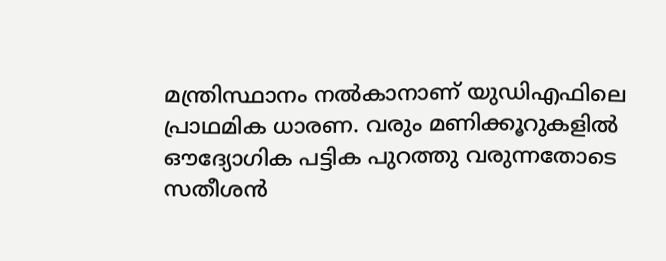മന്ത്രിസ്ഥാനം നൽകാനാണ് യുഡിഎഫിലെ പ്രാഥമിക ധാരണ. വരും മണിക്കൂറുകളിൽ ഔദ്യോഗിക പട്ടിക പുറത്തു വരുന്നതോടെ സതീശൻ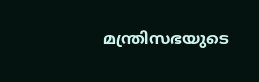മന്ത്രിസഭയുടെ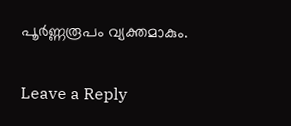പൂർണ്ണരൂപം വ്യക്തമാകും.

Leave a Reply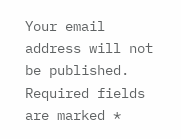Your email address will not be published. Required fields are marked *